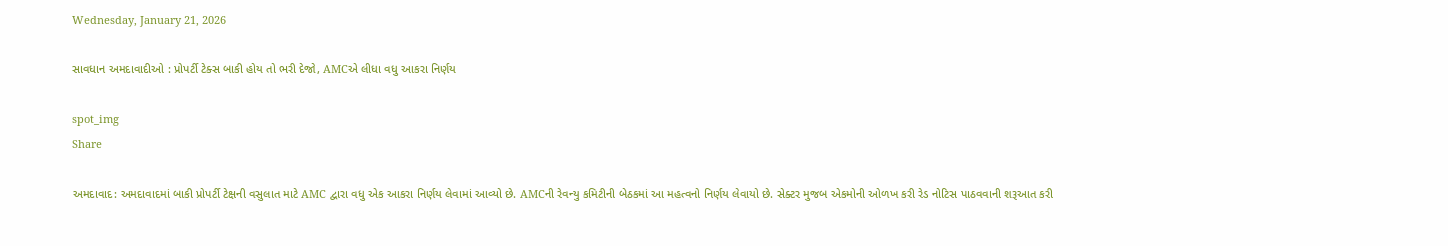Wednesday, January 21, 2026

સાવધાન અમદાવાદીઓ : પ્રોપર્ટી ટેક્સ બાકી હોય તો ભરી દેજો, AMCએ લીધા વધુ આકરા નિર્ણય

spot_img
Share

અમદાવાદ: અમદાવાદમાં બાકી પ્રોપર્ટી ટેક્ષની વસુલાત માટે AMC દ્વારા વધુ એક આકરા નિર્ણય લેવામાં આવ્યો છે. AMCની રેવન્યુ કમિટીની બેઠકમાં આ મહત્વનો નિર્ણય લેવાયો છે. સેક્ટર મુજબ એકમોની ઓળખ કરી રેડ નોટિસ પાઠવવાની શરૂઆત કરી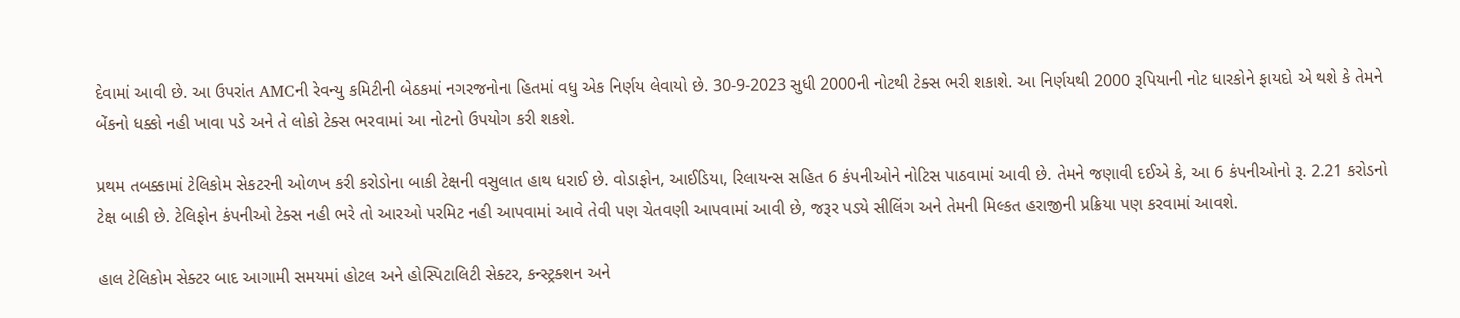દેવામાં આવી છે. આ ઉપરાંત AMCની રેવન્યુ કમિટીની બેઠકમાં નગરજનોના હિતમાં વધુ એક નિર્ણય લેવાયો છે. 30-9-2023 સુધી 2000ની નોટથી ટેક્સ ભરી શકાશે. આ નિર્ણયથી 2000 રૂપિયાની નોટ ધારકોને ફાયદો એ થશે કે તેમને બેંકનો ધક્કો નહી ખાવા પડે અને તે લોકો ટેક્સ ભરવામાં આ નોટનો ઉપયોગ કરી શકશે.

પ્રથમ તબક્કામાં ટેલિકોમ સેકટરની ઓળખ કરી કરોડોના બાકી ટેક્ષની વસુલાત હાથ ધરાઈ છે. વોડાફોન, આઈડિયા, રિલાયન્સ સહિત 6 કંપનીઓને નોટિસ પાઠવામાં આવી છે. તેમને જણાવી દઈએ કે, આ 6 કંપનીઓનો રૂ. 2.21 કરોડનો ટેક્ષ બાકી છે. ટેલિફોન કંપનીઓ ટેક્સ નહી ભરે તો આરઓ પરમિટ નહી આપવામાં આવે તેવી પણ ચેતવણી આપવામાં આવી છે, જરૂર પડ્યે સીલિંગ અને તેમની મિલ્કત હરાજીની પ્રક્રિયા પણ કરવામાં આવશે.

હાલ ટેલિકોમ સેક્ટર બાદ આગામી સમયમાં હોટલ અને હોસ્પિટાલિટી સેક્ટર, કન્સ્ટ્રક્શન અને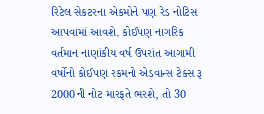રિટેલ સેકટરના એકમોને પણ રેડ નોટિસ આપવામાં આવશે. કોઈપણ નાગરિક વર્તમાન નાણાંકીય વર્ષ ઉપરાંત આગામી વર્ષોનો કોઈપણ રકમનો એડવાન્સ ટેક્સ રૂ 2000ની નોટ મારફતે ભરશે, તો 30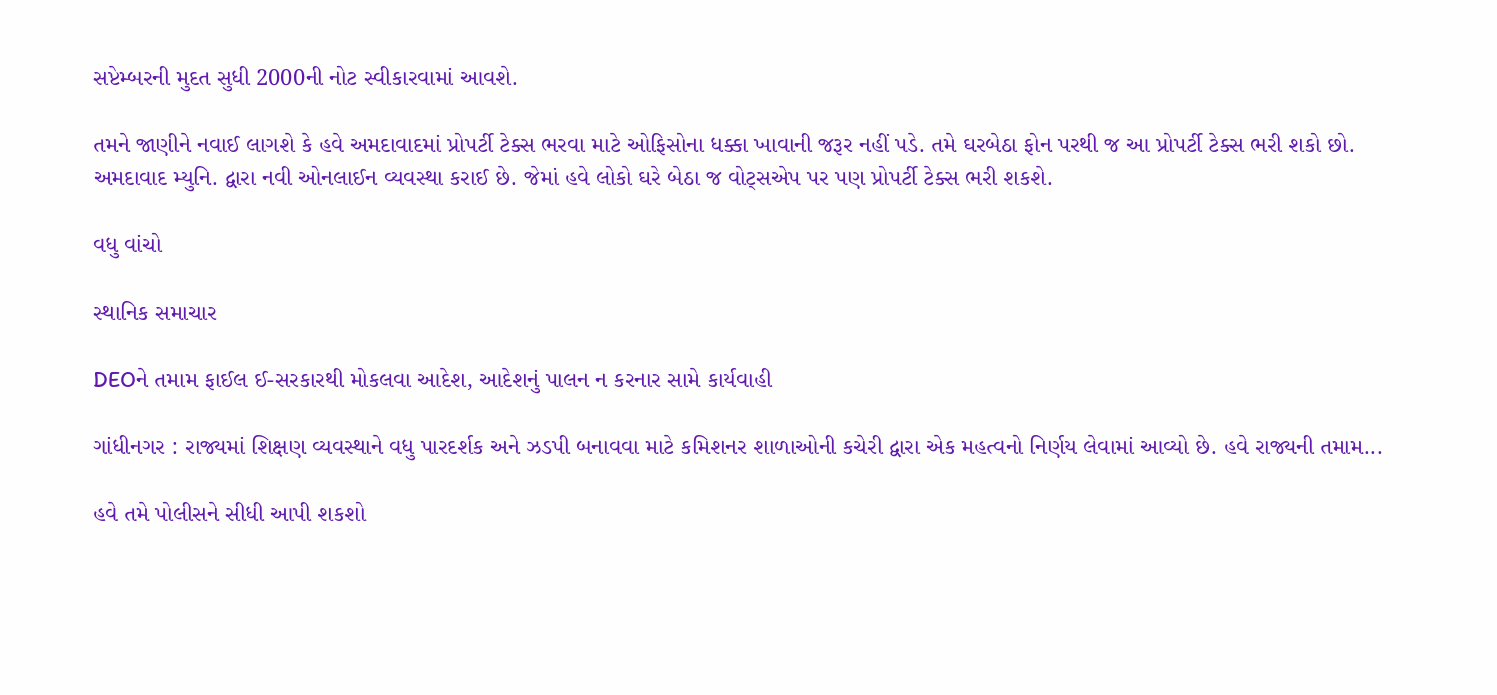સપ્ટેમ્બરની મુદત સુધી 2000ની નોટ સ્વીકારવામાં આવશે.

તમને જાણીને નવાઈ લાગશે કે હવે અમદાવાદમાં પ્રોપર્ટી ટેક્સ ભરવા માટે ઓફિસોના ધક્કા ખાવાની જરૂર નહીં પડે. તમે ઘરબેઠા ફોન પરથી જ આ પ્રોપર્ટી ટેક્સ ભરી શકો છો. અમદાવાદ મ્યુનિ. દ્વારા નવી ઓનલાઈન વ્યવસ્થા કરાઈ છે. જેમાં હવે લોકો ઘરે બેઠા જ વોટ્સએપ પર પણ પ્રોપર્ટી ટેક્સ ભરી શકશે.

વધુ વાંચો

સ્થાનિક સમાચાર

DEOને તમામ ફાઈલ ઈ-સરકારથી મોકલવા આદેશ, આદેશનું પાલન ન કરનાર સામે કાર્યવાહી

ગાંધીનગર : રાજ્યમાં શિક્ષણ વ્યવસ્થાને વધુ પારદર્શક અને ઝડપી બનાવવા માટે કમિશનર શાળાઓની કચેરી દ્વારા એક મહત્વનો નિર્ણય લેવામાં આવ્યો છે. હવે રાજ્યની તમામ...

હવે તમે પોલીસને સીધી આપી શકશો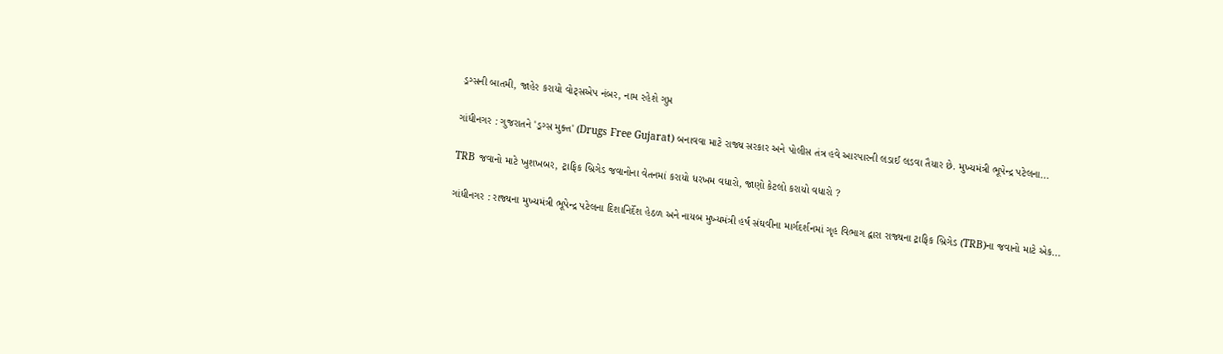ડ્રગ્સની બાતમી, જાહેર કરાયો વોટ્સએપ નંબર, નામ રહેશે ગુપ્ત

ગાંધીનગર : ગુજરાતને 'ડ્રગ્સ મુક્ત' (Drugs Free Gujarat) બનાવવા માટે રાજ્ય સરકાર અને પોલીસ તંત્ર હવે આરપારની લડાઈ લડવા તૈયાર છે. મુખ્યમંત્રી ભૂપેન્દ્ર પટેલના...

TRB જવાનો માટે ખુશખબર, ટ્રાફિક બ્રિગેડ જવાનોના વેતનમાં કરાયો ધરખમ વધારો, જાણો કેટલો કરાયો વધારો ?

ગાંધીનગર : રાજ્યના મુખ્યમંત્રી ભૂપેન્દ્ર પટેલના દિશાનિર્દેશ હેઠળ અને નાયબ મુખ્યમંત્રી હર્ષ સંઘવીના માર્ગદર્શનમાં ગૃહ વિભાગ દ્વારા રાજ્યના ટ્રાફિક બ્રિગેડ (TRB)ના જવાનો માટે એક...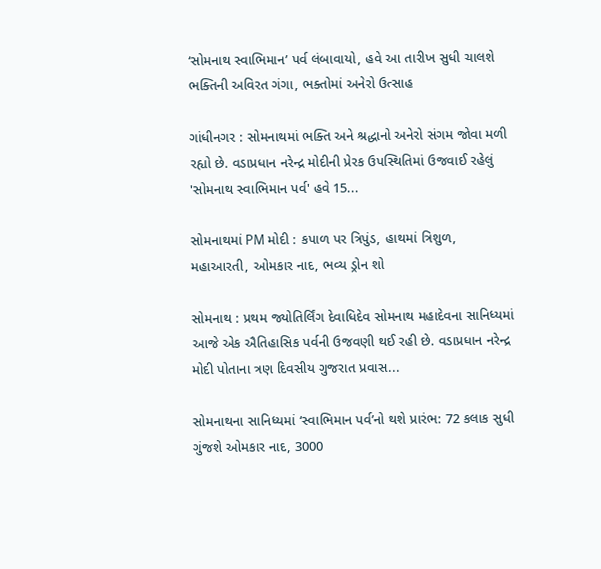‘સોમનાથ સ્વાભિમાન’ પર્વ લંબાવાયો, હવે આ તારીખ સુધી ચાલશે ભક્તિની અવિરત ગંગા, ભક્તોમાં અનેરો ઉત્સાહ

ગાંધીનગર : સોમનાથમાં ભક્તિ અને શ્રદ્ધાનો અનેરો સંગમ જોવા મળી રહ્યો છે. વડાપ્રધાન નરેન્દ્ર મોદીની પ્રેરક ઉપસ્થિતિમાં ઉજવાઈ રહેલું 'સોમનાથ સ્વાભિમાન પર્વ' હવે 15...

સોમનાથમાં PM મોદી : કપાળ પર ત્રિપુંડ, હાથમાં ત્રિશુળ, મહાઆરતી, ઓમકાર નાદ, ભવ્ય ડ્રોન શો

સોમનાથ : પ્રથમ જ્યોતિર્લિંગ દેવાધિદેવ સોમનાથ મહાદેવના સાનિધ્યમાં આજે એક ઐતિહાસિક પર્વની ઉજવણી થઈ રહી છે. વડાપ્રધાન નરેન્દ્ર મોદી પોતાના ત્રણ દિવસીય ગુજરાત પ્રવાસ...

સોમનાથના સાનિધ્યમાં ‘સ્વાભિમાન પર્વ’નો થશે પ્રારંભ: 72 કલાક સુધી ગુંજશે ઓમકાર નાદ, 3000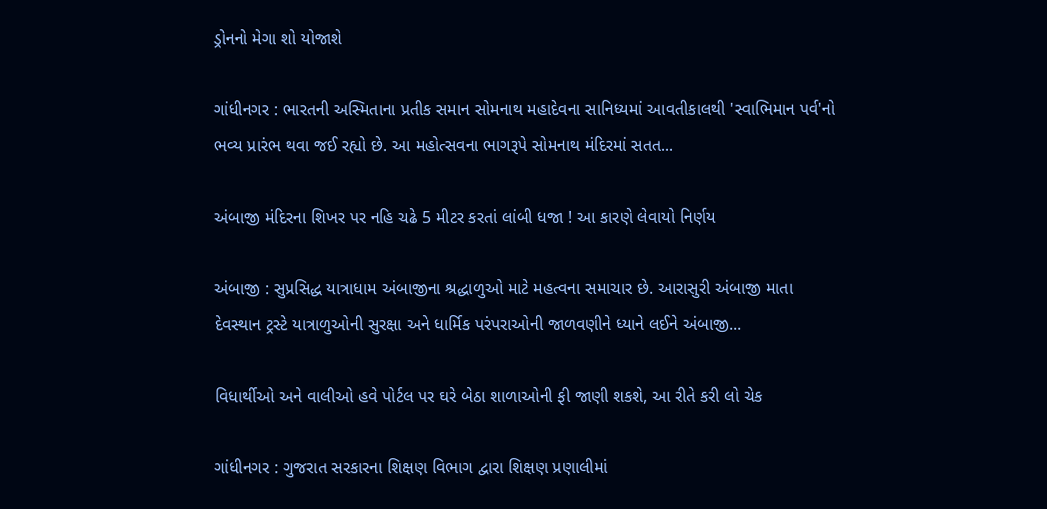ડ્રોનનો મેગા શો યોજાશે

ગાંધીનગર : ભારતની અસ્મિતાના પ્રતીક સમાન સોમનાથ મહાદેવના સાનિધ્યમાં આવતીકાલથી 'સ્વાભિમાન પર્વ'નો ભવ્ય પ્રારંભ થવા જઈ રહ્યો છે. આ મહોત્સવના ભાગરૂપે સોમનાથ મંદિરમાં સતત...

અંબાજી મંદિરના શિખર પર નહિ ચઢે 5 મીટર કરતાં લાંબી ધજા ! આ કારણે લેવાયો નિર્ણય

અંબાજી : સુપ્રસિદ્ધ યાત્રાધામ અંબાજીના શ્રદ્ધાળુઓ માટે મહત્વના સમાચાર છે. આરાસુરી અંબાજી માતા દેવસ્થાન ટ્રસ્ટે યાત્રાળુઓની સુરક્ષા અને ધાર્મિક પરંપરાઓની જાળવણીને ધ્યાને લઈને અંબાજી...

વિધાર્થીઓ અને વાલીઓ હવે પોર્ટલ પર ઘરે બેઠા શાળાઓની ફી જાણી શકશે, આ રીતે કરી લો ચેક

ગાંધીનગર : ગુજરાત સરકારના શિક્ષણ વિભાગ દ્વારા શિક્ષણ પ્રણાલીમાં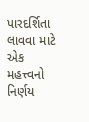પારદર્શિતા લાવવા માટે એક મહત્ત્વનો નિર્ણય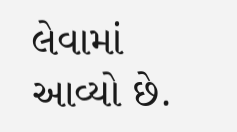લેવામાં આવ્યો છે.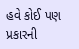હવે કોઈ પણ પ્રકારની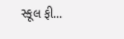સ્કૂલ ફી...